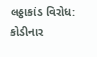લઠ્ઠાકાંડ વિરોધ: કોડીનાર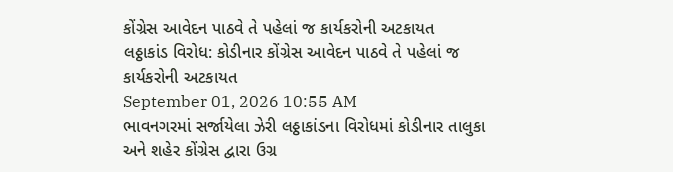કોંગ્રેસ આવેદન પાઠવે તે પહેલાં જ કાર્યકરોની અટકાયત
લઠ્ઠાકાંડ વિરોધ: કોડીનાર કોંગ્રેસ આવેદન પાઠવે તે પહેલાં જ કાર્યકરોની અટકાયત
September 01, 2026 10:55 AM
ભાવનગરમાં સર્જાયેલા ઝેરી લઠ્ઠાકાંડના વિરોધમાં કોડીનાર તાલુકા અને શહેર કોંગ્રેસ દ્વારા ઉગ્ર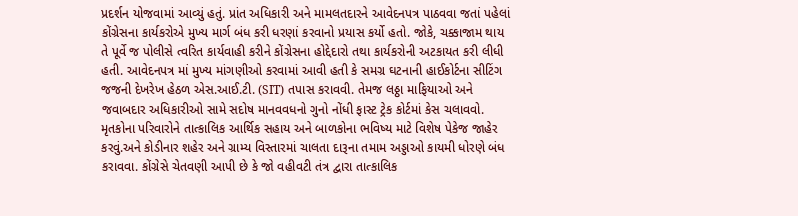પ્રદર્શન યોજવામાં આવ્યું હતું. પ્રાંત અધિકારી અને મામલતદારને આવેદનપત્ર પાઠવવા જતાં પહેલાં કોંગ્રેસના કાર્યકરોએ મુખ્ય માર્ગ બંધ કરી ધરણાં કરવાનો પ્રયાસ કર્યો હતો. જોકે, ચક્કાજામ થાય તે પૂર્વે જ પોલીસે ત્વરિત કાર્યવાહી કરીને કોંગ્રેસના હોદ્દેદારો તથા કાર્યકરોની અટકાયત કરી લીધી હતી. આવેદનપત્ર માં મુખ્ય માંગણીઓ કરવામાં આવી હતી કે સમગ્ર ઘટનાની હાઈકોર્ટના સીટિંગ જજની દેખરેખ હેઠળ એસ.આઈ.ટી. (SIT) તપાસ કરાવવી. તેમજ લઠ્ઠા માફિયાઓ અને જવાબદાર અધિકારીઓ સામે સદોષ માનવવધનો ગુનો નોંધી ફાસ્ટ ટ્રેક કોર્ટમાં કેસ ચલાવવો. મૃતકોના પરિવારોને તાત્કાલિક આર્થિક સહાય અને બાળકોના ભવિષ્ય માટે વિશેષ પેકેજ જાહેર કરવું.અને કોડીનાર શહેર અને ગ્રામ્ય વિસ્તારમાં ચાલતા દારૂના તમામ અડ્ડાઓ કાયમી ધોરણે બંધ કરાવવા. કોંગ્રેસે ચેતવણી આપી છે કે જો વહીવટી તંત્ર દ્વારા તાત્કાલિક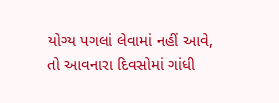યોગ્ય પગલાં લેવામાં નહીં આવે, તો આવનારા દિવસોમાં ગાંધી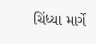ચિંધ્યા માર્ગે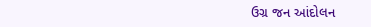ઉગ્ર જન આંદોલન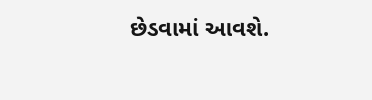છેડવામાં આવશે.